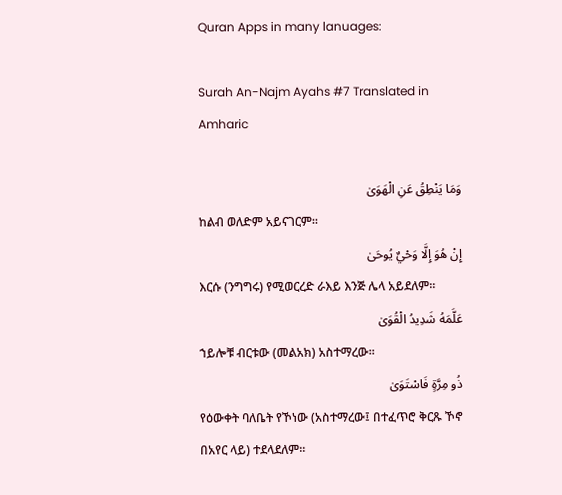Quran Apps in many lanuages:

Surah An-Najm Ayahs #7 Translated in Amharic

وَمَا يَنْطِقُ عَنِ الْهَوَىٰ
ከልብ ወለድም አይናገርም፡፡
إِنْ هُوَ إِلَّا وَحْيٌ يُوحَىٰ
እርሱ (ንግግሩ) የሚወርረድ ራእይ እንጅ ሌላ አይደለም፡፡
عَلَّمَهُ شَدِيدُ الْقُوَىٰ
ኀይሎቹ ብርቱው (መልአክ) አስተማረው፡፡
ذُو مِرَّةٍ فَاسْتَوَىٰ
የዕውቀት ባለቤት የኾነው (አስተማረው፤ በተፈጥሮ ቅርጹ ኾኖ በአየር ላይ) ተደላደለም፡፡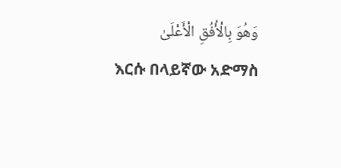وَهُوَ بِالْأُفُقِ الْأَعْلَىٰ
እርሱ በላይኛው አድማስ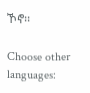ኾኖ፡፡

Choose other languages: